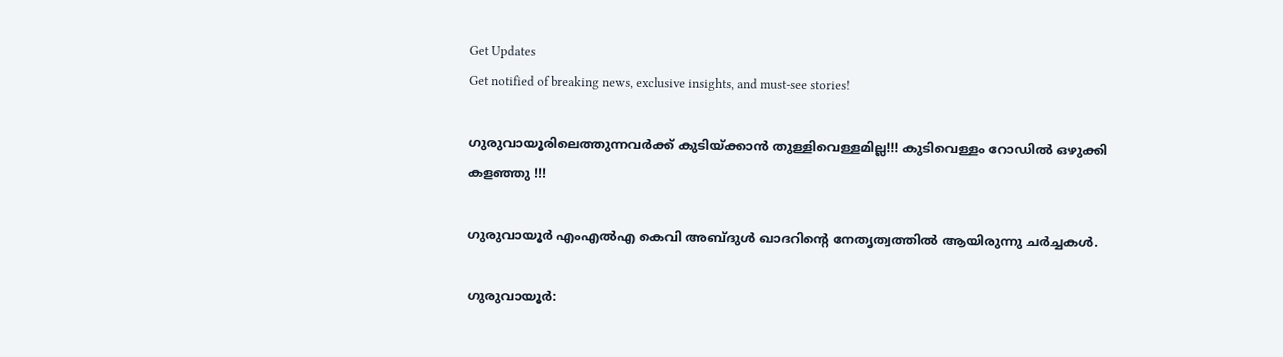Get Updates
Get notified of breaking news, exclusive insights, and must-see stories!

ഗുരുവായൂരിലെത്തുന്നവർക്ക് കുടിയ്ക്കാൻ തുള്ളിവെള്ളമില്ല!!! കുടിവെള്ളം റോഡില്‍ ഒഴുക്കി കളഞ്ഞു !!!

ഗുരുവായൂർ എംഎൽഎ കെവി അബ്ദുൾ ഖാദറിന്റെ നേതൃത്വത്തിൽ ആയിരുന്നു ചർച്ചകൾ.

ഗുരുവായൂര്‍: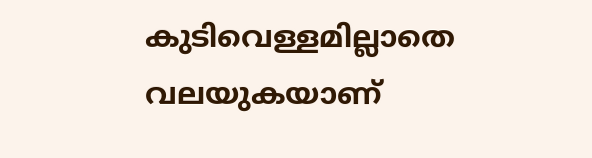കുടിവെള്ളമില്ലാതെ വലയുകയാണ്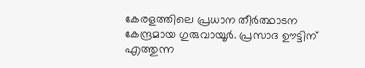കേരളത്തിലെ പ്രധാന തീര്‍ത്ഥാടന കേന്ദ്രമായ ഗുരുവായൂര്‍. പ്രസാദ ഊട്ടിന് എത്തുന്ന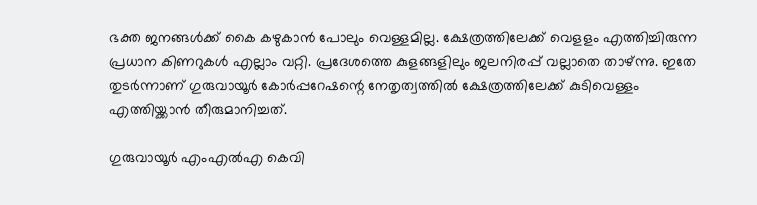ഭക്ത ജനങ്ങൾക്ക് കൈ കഴുകാൻ പോലും വെള്ളമില്ല. ക്ഷേത്രത്തിലേക്ക് വെളളം എത്തിച്ചിരുന്ന പ്രധാന കിണറുകൾ എല്ലാം വറ്റി. പ്രദേശത്തെ കുളങ്ങളിലും ജലനിരപ്പ് വല്ലാതെ താഴ്ന്നു. ഇതേ തുടർന്നാണ് ഗുരുവായൂർ കോർപ്പറേഷന്റെ നേതൃത്വത്തിൽ ക്ഷേത്രത്തിലേക്ക് കുടിവെള്ളം എത്തിയ്ക്കാൻ തീരുമാനിച്ചത്.

ഗുരുവായൂർ എംഎൽഎ കെവി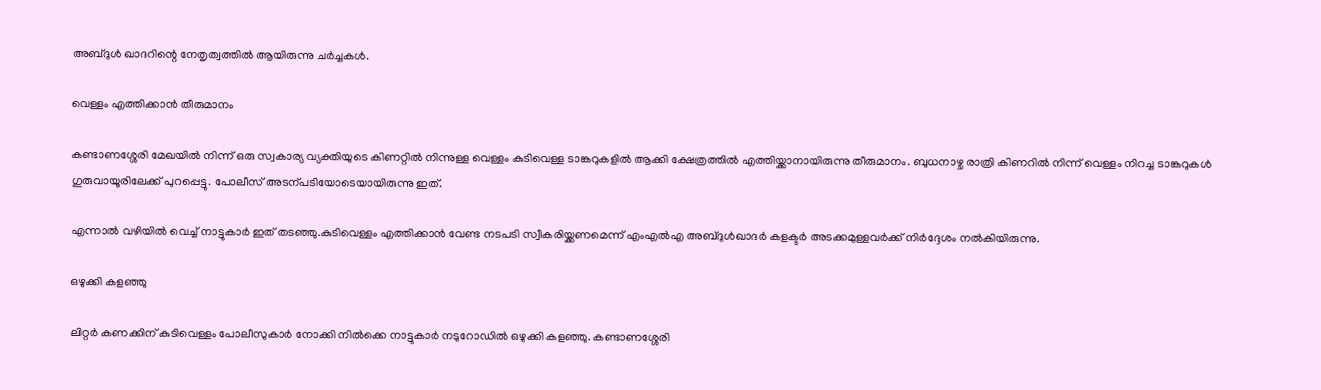അബ്ദുൾ ഖാദറിന്റെ നേതൃത്വത്തിൽ ആയിരുന്നു ചർച്ചകൾ.

വെള്ളം എത്തിക്കാൻ തീരുമാനം

കണ്ടാണശ്ശേരി മേഖയിൽ നിന്ന് ഒരു സ്വകാര്യ വ്യക്തിയുടെ കിണറ്റിൽ നിന്നുള്ള വെള്ളം കുടിവെള്ള ടാങ്കറുകളിൽ ആക്കി ക്ഷേത്രത്തിൽ എത്തിയ്ക്കാനായിരുന്നു തീരുമാനം. ബുധനാഴ്ച രാത്രി കിണറിൽ നിന്ന് വെള്ളം നിറച്ച ടാങ്കറുകൾ ഗുരുവായൂരിലേക്ക് പുറപ്പെട്ടു. പോലീസ് അടന്പടിയോടെയായിരുന്നു ഇത്.

എന്നാൽ വഴിയിൽ വെച്ച് നാട്ടുകാർ ഇത് തടഞ്ഞു.കുടിവെള്ളം എത്തിക്കാൻ വേണ്ട നടപടി സ്വീകരിയ്ക്കണമെന്ന് എംഎൽഎ അബ്ദുൾഖാദർ കളക്ടർ അടക്കമുള്ളവർക്ക് നിർദ്ദേശം നൽകിയിരുന്നു.

ഒഴുക്കി കളഞ്ഞു

ലിറ്റർ കണക്കിന് കുടിവെള്ളം പോലീസുകാർ നോക്കി നിൽക്കെ നാട്ടുകാർ നടുറോഡിൽ ഒഴുക്കി കളഞ്ഞു. കണ്ടാണശ്ശേരി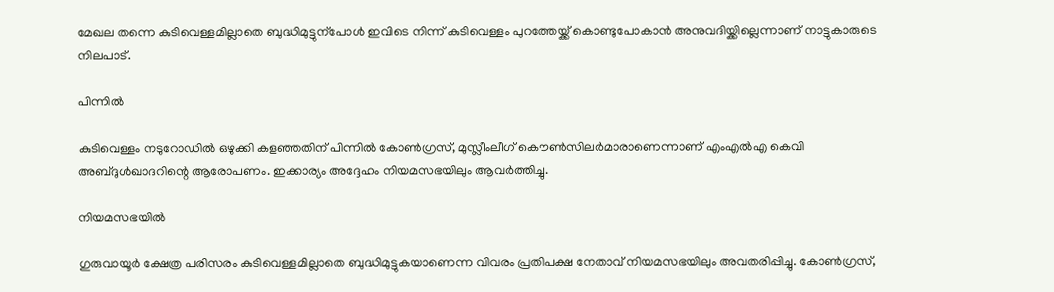മേഖല തന്നെ കുടിവെള്ളമില്ലാതെ ബുദ്ധിമുട്ടുന്പോൾ ഇവിടെ നിന്ന് കുടിവെള്ളം പുറത്തേയ്ക്ക് കൊണ്ടുപോകാൻ അനുവദിയ്ക്കില്ലെന്നാണ് നാട്ടുകാരുടെ നിലപാട്.

പിന്നിൽ

കുടിവെള്ളം നടുറോഡിൽ ഒഴുക്കി കളഞ്ഞതിന് പിന്നിൽ കോൺഗ്രസ്, മുസ്ലീംലീഗ് കൌൺസിലർമാരാണെന്നാണ് എംഎൽഎ കെവി അബ്ദുൾഖാദറിന്റെ ആരോപണം. ഇക്കാര്യം അദ്ദേഹം നിയമസഭയിലും ആവർത്തിച്ചു.

നിയമസഭയിൽ

ഗുരുവായൂർ ക്ഷേത്ര പരിസരം കുടിവെള്ളമില്ലാതെ ബുദ്ധിമുട്ടുകയാണെന്ന വിവരം പ്രതിപക്ഷ നേതാവ് നിയമസഭയിലും അവതരിപ്പിച്ചു. കോൺഗ്രസ്,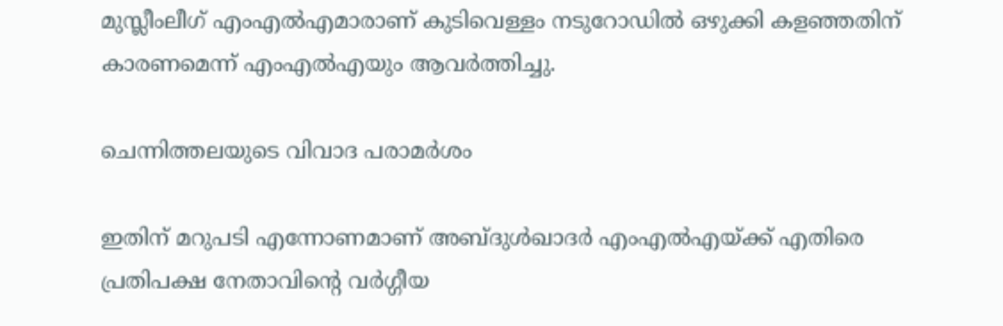മുസ്ലീംലീഗ് എംഎൽഎമാരാണ് കുടിവെള്ളം നടുറോഡിൽ ഒഴുക്കി കളഞ്ഞതിന് കാരണമെന്ന് എംഎൽഎയും ആവർത്തിച്ചു.

ചെന്നിത്തലയുടെ വിവാദ പരാമർശം

ഇതിന് മറുപടി എന്നോണമാണ് അബ്ദുൾഖാദർ എംഎൽഎയ്ക്ക് എതിരെ പ്രതിപക്ഷ നേതാവിന്റെ വർഗ്ഗീയ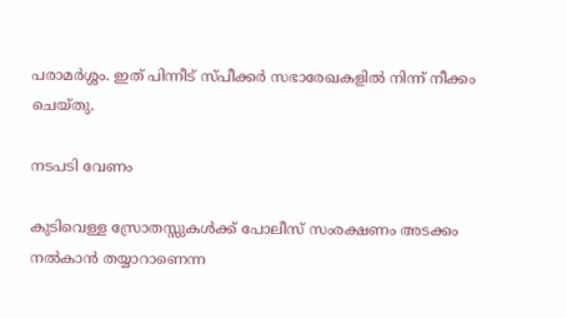പരാമർശ്ശം. ഇത് പിന്നീട് സ്പീക്കർ സഭാരേഖകളിൽ നിന്ന് നീക്കം ചെയ്തു.

നടപടി വേണം

കുടിവെള്ള സ്രോതസ്സുകൾക്ക് പോലീസ് സംരക്ഷണം അടക്കം നൽകാൻ തയ്യാറാണെന്ന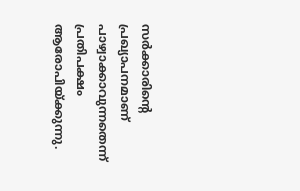സർക്കാരിന്റെ പ്രഖ്യാപനമാണ് പാഴ്വാക്കാവുന്നതെന്ന് പ്രതിപക്ഷം ആരോപിയ്ക്കുന്നു.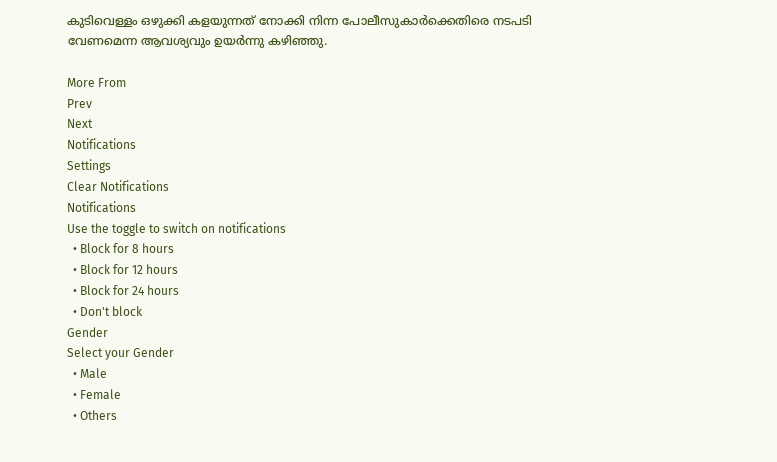കുടിവെള്ളം ഒഴുക്കി കളയുന്നത് നോക്കി നിന്ന പോലീസുകാർക്കെതിരെ നടപടി വേണമെന്ന ആവശ്യവും ഉയർന്നു കഴിഞ്ഞു.

More From
Prev
Next
Notifications
Settings
Clear Notifications
Notifications
Use the toggle to switch on notifications
  • Block for 8 hours
  • Block for 12 hours
  • Block for 24 hours
  • Don't block
Gender
Select your Gender
  • Male
  • Female
  • Others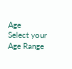Age
Select your Age Range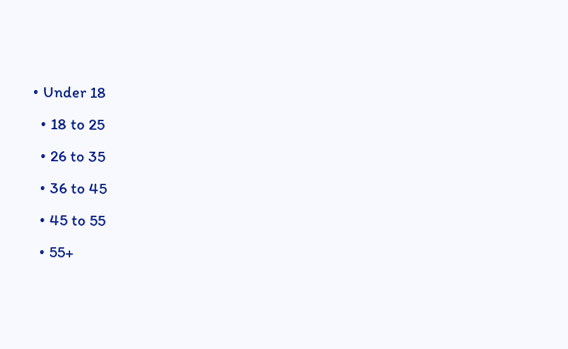• Under 18
  • 18 to 25
  • 26 to 35
  • 36 to 45
  • 45 to 55
  • 55+